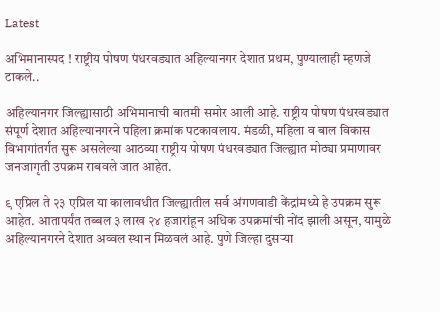Latest

अभिमानास्पद ! राष्ट्रीय पोषण पंधरवड्यात अहिल्यानगर देशात प्रथम, पुण्यालाही म्हणजे टाकले..

अहिल्यानगर जिल्ह्यासाठी अभिमानाची बातमी समोर आली आहे. राष्ट्रीय पोषण पंधरवड्यात संपूर्ण देशात अहिल्यानगरने पहिला क्रमांक पटकावलाय. मंडळी, महिला व बाल विकास विभागांतर्गत सुरू असलेल्या आठव्या राष्ट्रीय पोषण पंधरवड्यात जिल्ह्यात मोठ्या प्रमाणावर जनजागृती उपक्रम राबवले जात आहेत.

९ एप्रिल ते २३ एप्रिल या कालावधीत जिल्ह्यातील सर्व अंगणवाडी केंद्रांमध्ये हे उपक्रम सुरू आहेत. आतापर्यंत तब्बल ३ लाख २४ हजारांहून अधिक उपक्रमांची नोंद झाली असून, यामुळे अहिल्यानगरने देशात अव्वल स्थान मिळवलं आहे. पुणे जिल्हा दुसऱ्या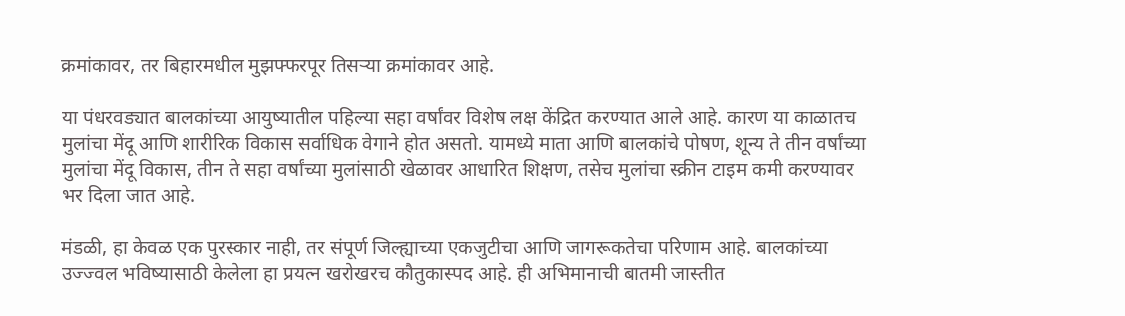क्रमांकावर, तर बिहारमधील मुझफ्फरपूर तिसऱ्या क्रमांकावर आहे.

या पंधरवड्यात बालकांच्या आयुष्यातील पहिल्या सहा वर्षांवर विशेष लक्ष केंद्रित करण्यात आले आहे. कारण या काळातच मुलांचा मेंदू आणि शारीरिक विकास सर्वाधिक वेगाने होत असतो. यामध्ये माता आणि बालकांचे पोषण, शून्य ते तीन वर्षांच्या मुलांचा मेंदू विकास, तीन ते सहा वर्षांच्या मुलांसाठी खेळावर आधारित शिक्षण, तसेच मुलांचा स्क्रीन टाइम कमी करण्यावर भर दिला जात आहे.

मंडळी, हा केवळ एक पुरस्कार नाही, तर संपूर्ण जिल्ह्याच्या एकजुटीचा आणि जागरूकतेचा परिणाम आहे. बालकांच्या उज्ज्वल भविष्यासाठी केलेला हा प्रयत्न खरोखरच कौतुकास्पद आहे. ही अभिमानाची बातमी जास्तीत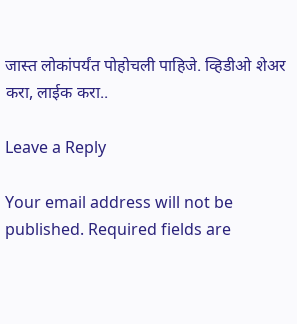जास्त लोकांपर्यंत पोहोचली पाहिजे. व्हिडीओ शेअर करा, लाईक करा..

Leave a Reply

Your email address will not be published. Required fields are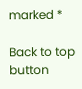marked *

Back to top button